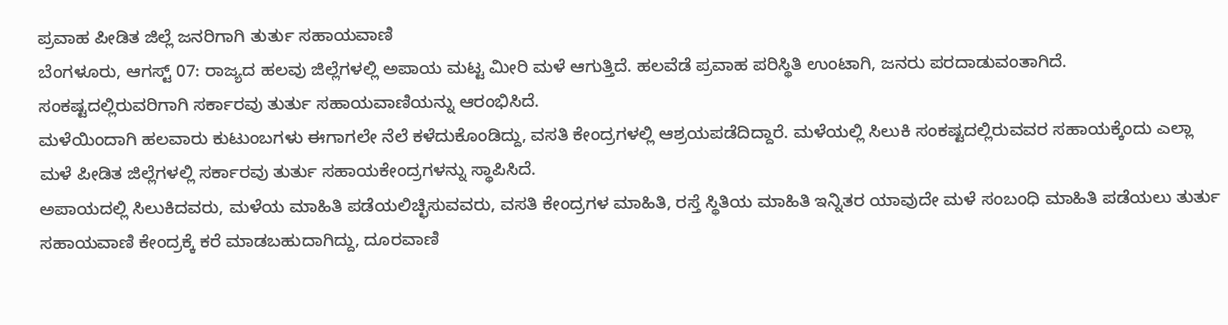ಪ್ರವಾಹ ಪೀಡಿತ ಜಿಲ್ಲೆ ಜನರಿಗಾಗಿ ತುರ್ತು ಸಹಾಯವಾಣಿ
ಬೆಂಗಳೂರು, ಆಗಸ್ಟ್ 07: ರಾಜ್ಯದ ಹಲವು ಜಿಲ್ಲೆಗಳಲ್ಲಿ ಅಪಾಯ ಮಟ್ಟ ಮೀರಿ ಮಳೆ ಆಗುತ್ತಿದೆ. ಹಲವೆಡೆ ಪ್ರವಾಹ ಪರಿಸ್ಥಿತಿ ಉಂಟಾಗಿ, ಜನರು ಪರದಾಡುವಂತಾಗಿದೆ. ಸಂಕಷ್ಟದಲ್ಲಿರುವರಿಗಾಗಿ ಸರ್ಕಾರವು ತುರ್ತು ಸಹಾಯವಾಣಿಯನ್ನು ಆರಂಭಿಸಿದೆ.
ಮಳೆಯಿಂದಾಗಿ ಹಲವಾರು ಕುಟುಂಬಗಳು ಈಗಾಗಲೇ ನೆಲೆ ಕಳೆದುಕೊಂಡಿದ್ದು, ವಸತಿ ಕೇಂದ್ರಗಳಲ್ಲಿ ಆಶ್ರಯಪಡೆದಿದ್ದಾರೆ. ಮಳೆಯಲ್ಲಿ ಸಿಲುಕಿ ಸಂಕಷ್ಟದಲ್ಲಿರುವವರ ಸಹಾಯಕ್ಕೆಂದು ಎಲ್ಲಾ ಮಳೆ ಪೀಡಿತ ಜಿಲ್ಲೆಗಳಲ್ಲಿ ಸರ್ಕಾರವು ತುರ್ತು ಸಹಾಯಕೇಂದ್ರಗಳನ್ನು ಸ್ಥಾಪಿಸಿದೆ.
ಅಪಾಯದಲ್ಲಿ ಸಿಲುಕಿದವರು, ಮಳೆಯ ಮಾಹಿತಿ ಪಡೆಯಲಿಚ್ಛಿಸುವವರು, ವಸತಿ ಕೇಂದ್ರಗಳ ಮಾಹಿತಿ, ರಸ್ತೆ ಸ್ಥಿತಿಯ ಮಾಹಿತಿ ಇನ್ನಿತರ ಯಾವುದೇ ಮಳೆ ಸಂಬಂಧಿ ಮಾಹಿತಿ ಪಡೆಯಲು ತುರ್ತು ಸಹಾಯವಾಣಿ ಕೇಂದ್ರಕ್ಕೆ ಕರೆ ಮಾಡಬಹುದಾಗಿದ್ದು, ದೂರವಾಣಿ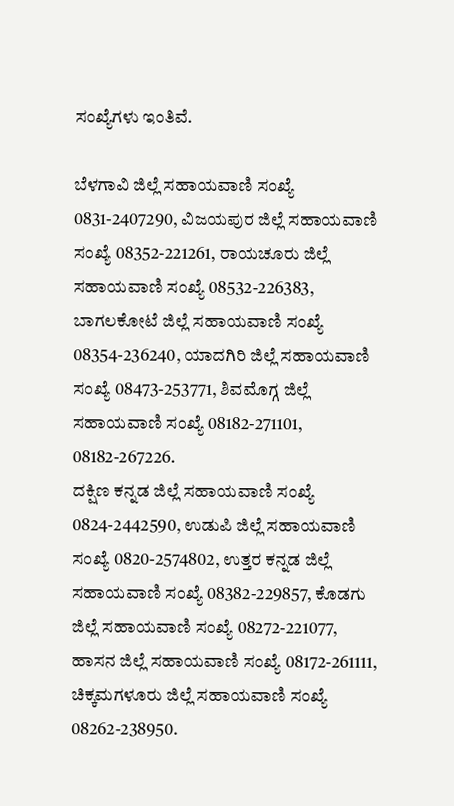ಸಂಖ್ಯೆಗಳು ಇಂತಿವೆ.

ಬೆಳಗಾವಿ ಜಿಲ್ಲೆ ಸಹಾಯವಾಣಿ ಸಂಖ್ಯೆ 0831-2407290, ವಿಜಯಪುರ ಜಿಲ್ಲೆ ಸಹಾಯವಾಣಿ ಸಂಖ್ಯೆ 08352-221261, ರಾಯಚೂರು ಜಿಲ್ಲೆ ಸಹಾಯವಾಣಿ ಸಂಖ್ಯೆ 08532-226383, ಬಾಗಲಕೋಟೆ ಜಿಲ್ಲೆ ಸಹಾಯವಾಣಿ ಸಂಖ್ಯೆ 08354-236240, ಯಾದಗಿರಿ ಜಿಲ್ಲೆ ಸಹಾಯವಾಣಿ ಸಂಖ್ಯೆ 08473-253771, ಶಿವಮೊಗ್ಗ ಜಿಲ್ಲೆ ಸಹಾಯವಾಣಿ ಸಂಖ್ಯೆ 08182-271101, 08182-267226.
ದಕ್ಷಿಣ ಕನ್ನಡ ಜಿಲ್ಲೆ ಸಹಾಯವಾಣಿ ಸಂಖ್ಯೆ 0824-2442590, ಉಡುಪಿ ಜಿಲ್ಲೆ ಸಹಾಯವಾಣಿ ಸಂಖ್ಯೆ 0820-2574802, ಉತ್ತರ ಕನ್ನಡ ಜಿಲ್ಲೆ ಸಹಾಯವಾಣಿ ಸಂಖ್ಯೆ 08382-229857, ಕೊಡಗು ಜಿಲ್ಲೆ ಸಹಾಯವಾಣಿ ಸಂಖ್ಯೆ 08272-221077, ಹಾಸನ ಜಿಲ್ಲೆ ಸಹಾಯವಾಣಿ ಸಂಖ್ಯೆ 08172-261111, ಚಿಕ್ಕಮಗಳೂರು ಜಿಲ್ಲೆ ಸಹಾಯವಾಣಿ ಸಂಖ್ಯೆ 08262-238950.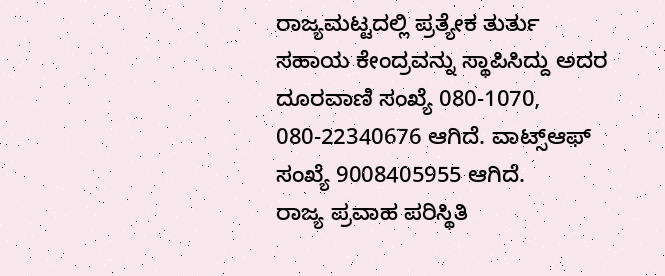ರಾಜ್ಯಮಟ್ಟದಲ್ಲಿ ಪ್ರತ್ಯೇಕ ತುರ್ತು ಸಹಾಯ ಕೇಂದ್ರವನ್ನು ಸ್ಥಾಪಿಸಿದ್ದು ಅದರ ದೂರವಾಣಿ ಸಂಖ್ಯೆ 080-1070, 080-22340676 ಆಗಿದೆ. ವಾಟ್ಸ್ಆಫ್ ಸಂಖ್ಯೆ 9008405955 ಆಗಿದೆ.
ರಾಜ್ಯ ಪ್ರವಾಹ ಪರಿಸ್ಥಿತಿ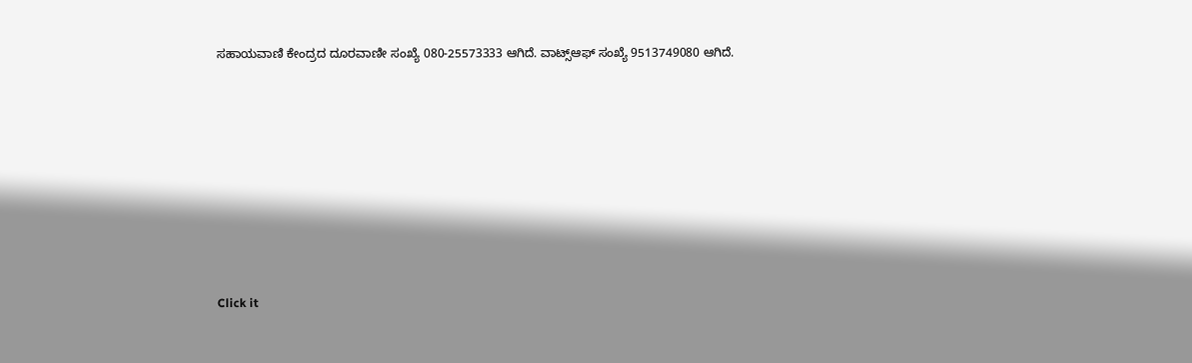ಸಹಾಯವಾಣಿ ಕೇಂದ್ರದ ದೂರವಾಣೀ ಸಂಖ್ಯೆ 080-25573333 ಆಗಿದೆ. ವಾಟ್ಸ್ಆಫ್ ಸಂಖ್ಯೆ 9513749080 ಆಗಿದೆ.












Click it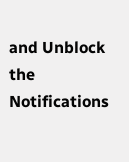and Unblock the Notifications